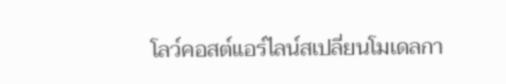โลว์คอสต์แอร์ไลน์สเปลี่ยนโมเดลกา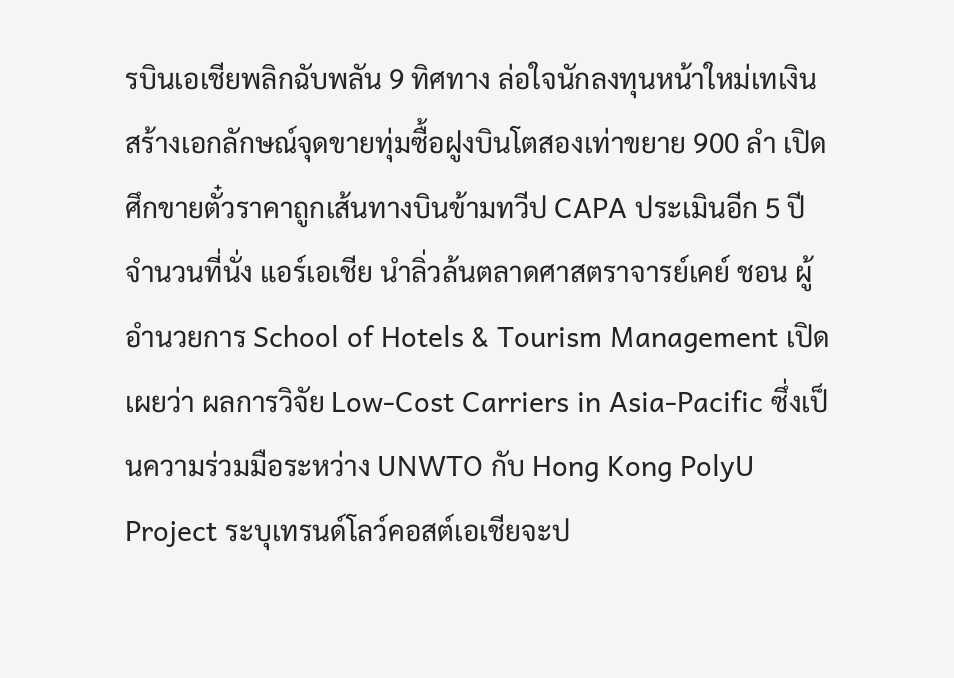รบินเอเชียพลิกฉับพลัน 9 ทิศทาง ล่อใจนักลงทุนหน้าใหม่เทเงินสร้างเอกลักษณ์จุดขายทุ่มซื้อฝูงบินโตสองเท่าขยาย 900 ลำ เปิดศึกขายตั๋วราคาถูกเส้นทางบินข้ามทวีป CAPA ประเมินอีก 5 ปีจำนวนที่นั่ง แอร์เอเชีย นำลิ่วล้นตลาดศาสตราจารย์เคย์ ชอน ผู้อำนวยการ School of Hotels & Tourism Management เปิดเผยว่า ผลการวิจัย Low-Cost Carriers in Asia-Pacific ซึ่งเป็นความร่วมมือระหว่าง UNWTO กับ Hong Kong PolyU Project ระบุเทรนด์โลว์คอสต์เอเชียจะป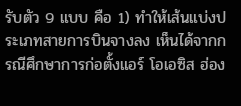รับตัว 9 แบบ คือ 1) ทำให้เส้นแบ่งประเภทสายการบินจางลง เห็นได้จากกรณีศึกษาการก่อตั้งแอร์ โอเอซิส ฮ่อง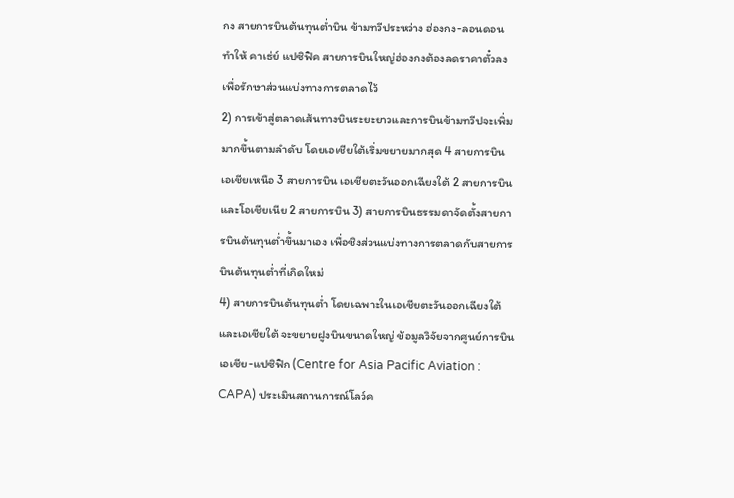กง สายการบินต้นทุนต่ำบิน ข้ามทวีประหว่าง ฮ่องกง-ลอนดอน ทำให้ คาเธ่ย์ แปซิฟิค สายการบินใหญ่ฮ่องกงต้องลดราคาตั๋วลงเพื่อรักษาส่วนแบ่งทางการตลาดไว้
2) การเข้าสู่ตลาดเส้นทางบินระยะยาวและการบินข้ามทวีปจะเพิ่มมากขึ้นตามลำดับ โดยเอเชียใต้เริ่มขยายมากสุด 4 สายการบิน เอเชียเหนือ 3 สายการบิน เอเชียตะวันออกเฉียงใต้ 2 สายการบิน และโอเชียเนีย 2 สายการบิน 3) สายการบินธรรมดาจัดตั้งสายการบินต้นทุนต่ำขึ้นมาเอง เพื่อชิงส่วนแบ่งทางการตลาดกับสายการบินต้นทุนต่ำที่เกิดใหม่
4) สายการบินต้นทุนต่ำ โดยเฉพาะในเอเชียตะวันออกเฉียงใต้และเอเชียใต้ จะขยายฝูงบินขนาดใหญ่ ข้อมูลวิจัยจากศูนย์การบินเอเชีย-แปซิฟิก (Centre for Asia Pacific Aviation : CAPA) ประเมินสถานการณ์โลว์ค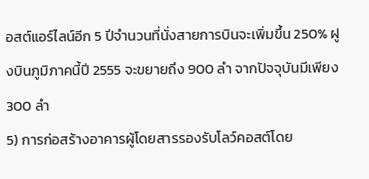อสต์แอร์ไลน์อีก 5 ปีจำนวนที่นั่งสายการบินจะเพิ่มขึ้น 250% ฝูงบินภูมิภาคนี้ปี 2555 จะขยายถึง 900 ลำ จากปัจจุบันมีเพียง 300 ลำ
5) การก่อสร้างอาคารผู้โดยสารรองรับโลว์คอสต์โดย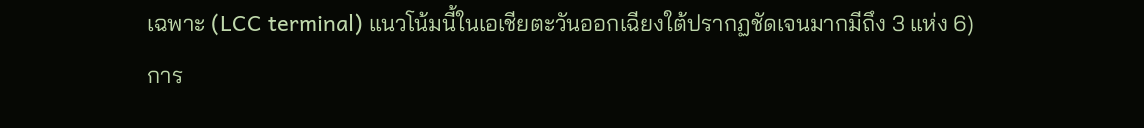เฉพาะ (LCC terminal) แนวโน้มนี้ในเอเชียตะวันออกเฉียงใต้ปรากฏชัดเจนมากมีถึง 3 แห่ง 6) การ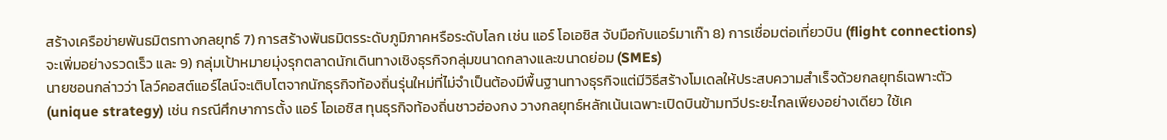สร้างเครือข่ายพันธมิตรทางกลยุทธ์ 7) การสร้างพันธมิตรระดับภูมิภาคหรือระดับโลก เช่น แอร์ โอเอซิส จับมือกับแอร์มาเก๊า 8) การเชื่อมต่อเที่ยวบิน (flight connections) จะเพิ่มอย่างรวดเร็ว และ 9) กลุ่มเป้าหมายมุ่งรุกตลาดนักเดินทางเชิงธุรกิจกลุ่มขนาดกลางและขนาดย่อม (SMEs)
นายชอนกล่าวว่า โลว์คอสต์แอร์ไลน์จะเติบโตจากนักธุรกิจท้องถิ่นรุ่นใหม่ที่ไม่จำเป็นต้องมีพื้นฐานทางธุรกิจแต่มีวิธีสร้างโมเดลให้ประสบความสำเร็จด้วยกลยุทธ์เฉพาะตัว (unique strategy) เช่น กรณีศึกษาการตั้ง แอร์ โอเอซิส ทุนธุรกิจท้องถิ่นชาวฮ่องกง วางกลยุทธ์หลักเน้นเฉพาะเปิดบินข้ามทวีประยะไกลเพียงอย่างเดียว ใช้เค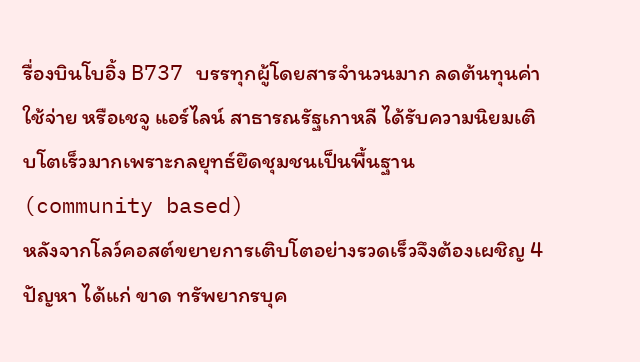รื่องบินโบอิ้ง B737 บรรทุกผู้โดยสารจำนวนมาก ลดต้นทุนค่าใช้จ่าย หรือเชจู แอร์ไลน์ สาธารณรัฐเกาหลี ได้รับความนิยมเติบโตเร็วมากเพราะกลยุทธ์ยึดชุมชนเป็นพื้นฐาน (community based)
หลังจากโลว์คอสต์ขยายการเติบโตอย่างรวดเร็วจึงต้องเผชิญ 4 ปัญหา ได้แก่ ขาด ทรัพยากรบุค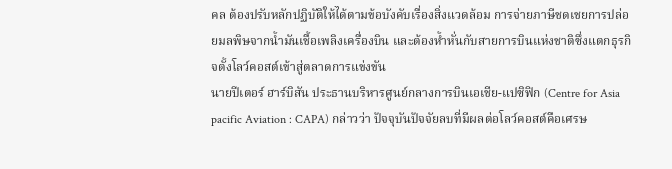คล ต้องปรับหลักปฏิบัติให้ได้ตามข้อบังคับเรื่องสิ่งแวดล้อม การจ่ายภาษีชดเชยการปล่อยมลพิษจากน้ำมันเชื้อเพลิงเครื่องบิน และต้องห้ำหั่นกับสายการบินแห่งชาติซึ่งแตกธุรกิจตั้งโลว์คอสต์เข้าสู่ตลาดการแข่งขัน
นายปีเตอร์ ฮาร์บิสัน ประธานบริหารศูนย์กลางการบินเอเชีย-แปซิฟิก (Centre for Asia pacific Aviation : CAPA) กล่าวว่า ปัจจุบันปัจจัยลบที่มีผลต่อโลว์คอสต์คือเศรษ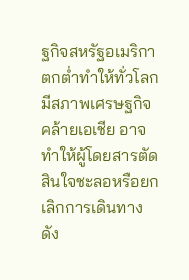ฐกิจสหรัฐอเมริกาตกต่ำทำให้ทั่วโลกมีสภาพเศรษฐกิจคล้ายเอเชีย อาจทำให้ผู้โดยสารตัดสินใจชะลอหรือยกเลิกการเดินทาง ดัง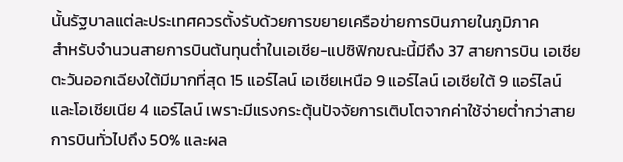นั้นรัฐบาลแต่ละประเทศควรตั้งรับด้วยการขยายเครือข่ายการบินภายในภูมิภาค
สำหรับจำนวนสายการบินต้นทุนต่ำในเอเชีย-แปซิฟิกขณะนี้มีถึง 37 สายการบิน เอเชียตะวันออกเฉียงใต้มีมากที่สุด 15 แอร์ไลน์ เอเชียเหนือ 9 แอร์ไลน์ เอเชียใต้ 9 แอร์ไลน์ และโอเชียเนีย 4 แอร์ไลน์ เพราะมีแรงกระตุ้นปัจจัยการเติบโตจากค่าใช้จ่ายต่ำกว่าสายการบินทั่วไปถึง 50% และผล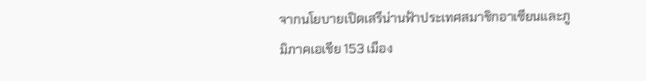จากนโยบายเปิดเสรีน่านฟ้าประเทศสมาชิกอาเซียนและภูมิภาคเอเชีย 153 เมือง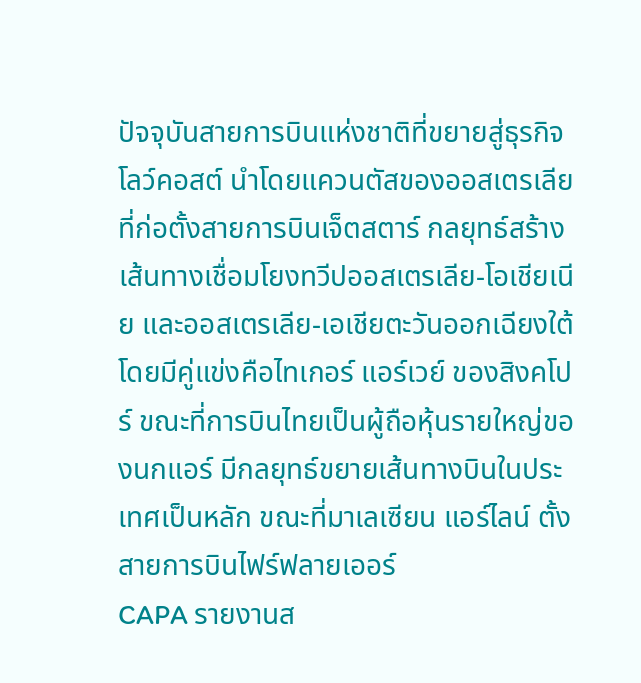ปัจจุบันสายการบินแห่งชาติที่ขยายสู่ธุรกิจโลว์คอสต์ นำโดยแควนตัสของออสเตรเลียที่ก่อตั้งสายการบินเจ็ตสตาร์ กลยุทธ์สร้างเส้นทางเชื่อมโยงทวีปออสเตรเลีย-โอเชียเนีย และออสเตรเลีย-เอเชียตะวันออกเฉียงใต้ โดยมีคู่แข่งคือไทเกอร์ แอร์เวย์ ของสิงคโปร์ ขณะที่การบินไทยเป็นผู้ถือหุ้นรายใหญ่ของนกแอร์ มีกลยุทธ์ขยายเส้นทางบินในประเทศเป็นหลัก ขณะที่มาเลเซียน แอร์ไลน์ ตั้งสายการบินไฟร์ฟลายเออร์
CAPA รายงานส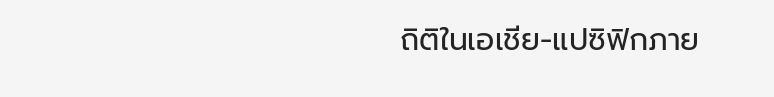ถิติในเอเชีย-แปซิฟิกภาย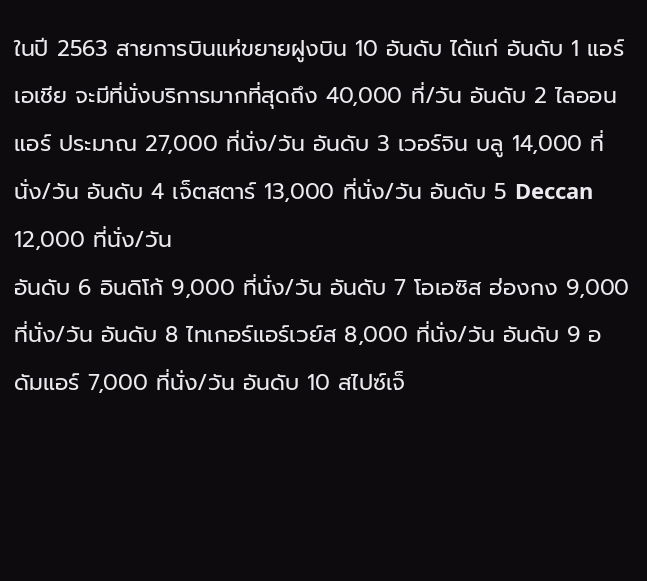ในปี 2563 สายการบินแห่ขยายฝูงบิน 10 อันดับ ได้แก่ อันดับ 1 แอร์ เอเชีย จะมีที่นั่งบริการมากที่สุดถึง 40,000 ที่/วัน อันดับ 2 ไลออนแอร์ ประมาณ 27,000 ที่นั่ง/วัน อันดับ 3 เวอร์จิน บลู 14,000 ที่นั่ง/วัน อันดับ 4 เจ็ตสตาร์ 13,000 ที่นั่ง/วัน อันดับ 5 Deccan 12,000 ที่นั่ง/วัน
อันดับ 6 อินดิโก้ 9,000 ที่นั่ง/วัน อันดับ 7 โอเอซิส ฮ่องกง 9,000 ที่นั่ง/วัน อันดับ 8 ไทเกอร์แอร์เวย์ส 8,000 ที่นั่ง/วัน อันดับ 9 อดัมแอร์ 7,000 ที่นั่ง/วัน อันดับ 10 สไปซ์เจ็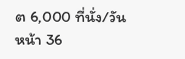ต 6,000 ที่นั่ง/วัน
หน้า 36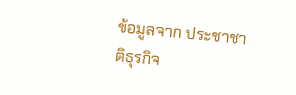ข้อมูลจาก ประชาชาติธุรกิจ